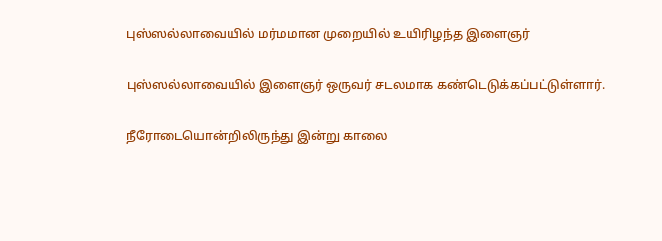புஸ்ஸல்லாவையில் மர்மமான முறையில் உயிரிழந்த இளைஞர்

புஸ்ஸல்லாவையில் இளைஞர் ஒருவர் சடலமாக கண்டெடுக்கப்பட்டுள்ளார்.

நீரோடையொன்றிலிருந்து இன்று காலை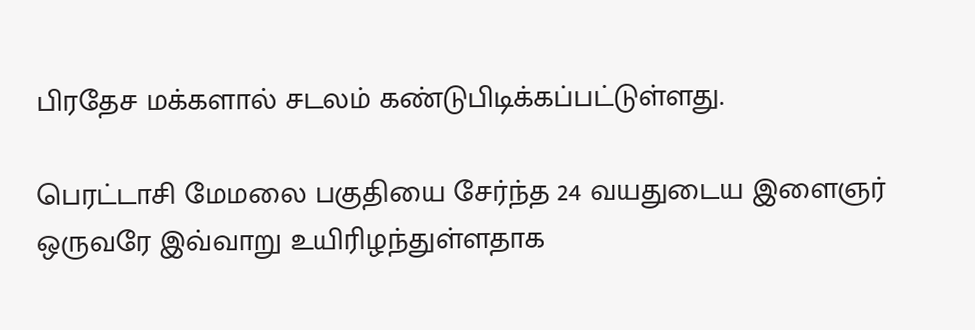பிரதேச மக்களால் சடலம் கண்டுபிடிக்கப்பட்டுள்ளது.

பெரட்டாசி மேமலை பகுதியை சேர்ந்த 24 வயதுடைய இளைஞர் ஒருவரே இவ்வாறு உயிரிழந்துள்ளதாக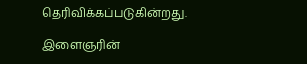தெரிவிக்கப்படுகின்றது.

இளைஞரின்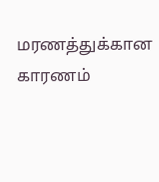மரணத்துக்கான காரணம்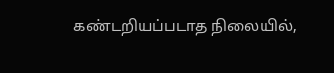கண்டறியப்படாத நிலையில்,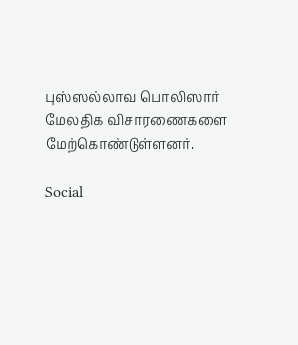புஸ்ஸல்லாவ பொலிஸார் மேலதிக விசாரணைகளை மேற்கொண்டுள்ளனர்.

Social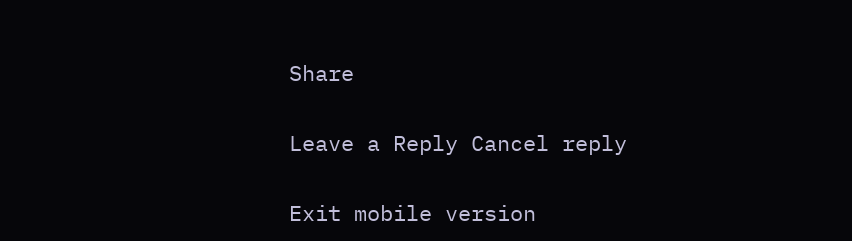Share

Leave a Reply Cancel reply

Exit mobile version